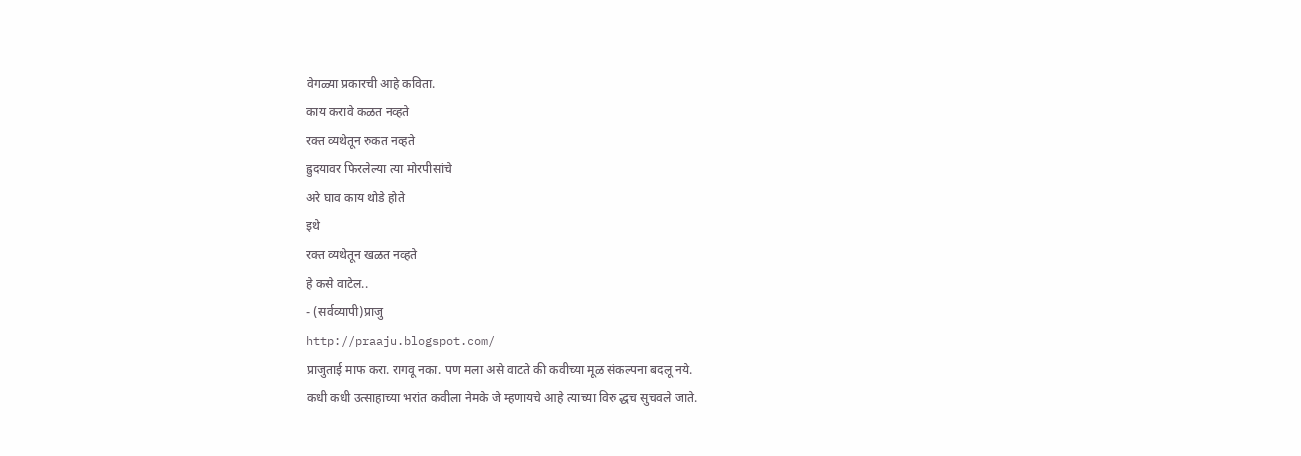वेगळ्या प्रकारची आहे कविता.
काय करावे कळत नव्हते
रक्त व्यथेतून रुकत नव्हते
ह्रुदयावर फिरलेल्या त्या मोरपीसांचे
अरे घाव काय थोडे होते
इथे
रक्त व्यथेतून खळत नव्हते
हे कसे वाटेल..
- (सर्वव्यापी)प्राजु
http://praaju.blogspot.com/
प्राजुताई माफ करा. रागवू नका. पण मला असे वाटते की कवीच्या मूळ संकल्पना बदलू नये.
कधी कधी उत्साहाच्या भरांत कवीला नेमके जे म्हणायचे आहे त्याच्या विरु द्धच सुचवले जाते.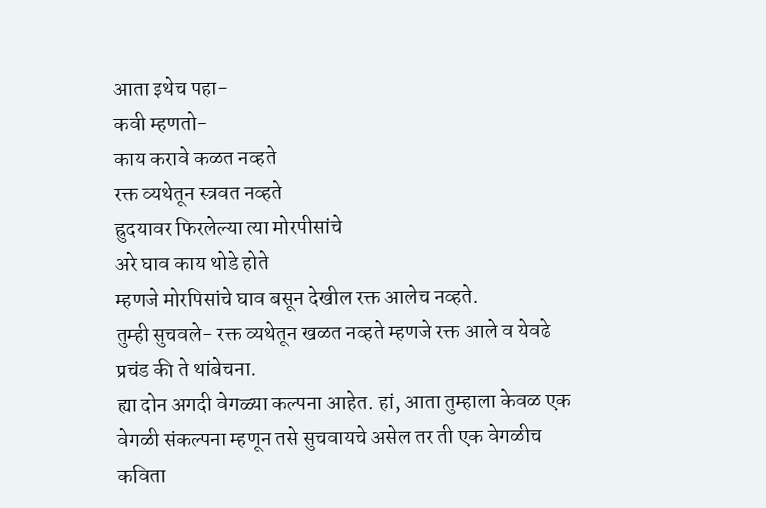आता इथेच पहा-
कवी म्हणतो-
काय करावे कळत नव्हते
रक्त व्यथेतून स्त्रवत नव्हते
ह्रुदयावर फिरलेल्या त्या मोरपीसांचे
अरे घाव काय थोडे होते
म्हणजे मोरपिसांचे घाव बसून देखील रक्त आलेच नव्हते.
तुम्ही सुचवले- रक्त व्यथेतून खळत नव्हते म्हणजे रक्त आले व येवढे प्रचंड की ते थांबेचना.
ह्या दोन अगदी वेगळ्या कल्पना आहेत. हां, आता तुम्हाला केवळ एक वेगळी संकल्पना म्हणून तसे सुचवायचे असेल तर ती एक वेगळीच कविता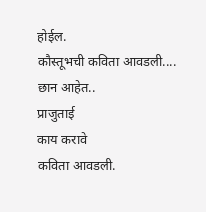होईल.
कौस्तूभची कविता आवडली....
छान आहेत..
प्राजुताई
काय करावे
कविता आवडली.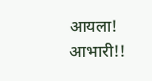आयला!
आभारी!!